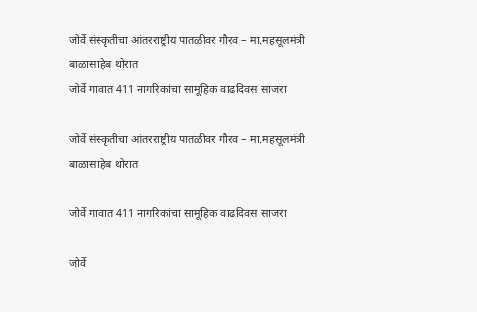जोर्वे संस्कृतीचा आंतरराष्ट्रीय पातळीवर गौरव – मा.महसूलमंत्री बाळासाहेब थोरात
जोर्वे गावात 411 नागरिकांचा सामूहिक वाढदिवस साजरा

जोर्वे संस्कृतीचा आंतरराष्ट्रीय पातळीवर गौरव – मा.महसूलमंत्री बाळासाहेब थोरात

जोर्वे गावात 411 नागरिकांचा सामूहिक वाढदिवस साजरा

जोर्वे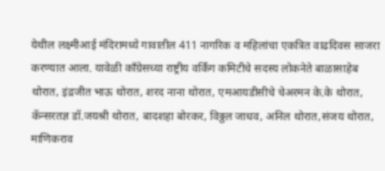येथील लक्ष्मीआई मंदिरामध्ये गावातील 411 नागरिक व महिलांचा एकत्रित वाढदिवस साजरा करण्यात आला. यावेळी काँग्रेसच्या राष्ट्रीय वर्किंग कमिटीचे सदस्य लोकनेते बाळासाहेब थोरात, इंद्रजीत भाऊ थोरात, शरद नाना थोरात, एमआयडीसीचे चेअरमन के.के थोरात, कॅन्सरतज्ञ डॉ.जयश्री थोरात, बादशहा बोरकर, विठ्ठल जाधव, अनिल थोरात,संजय थोरात, माणिकराव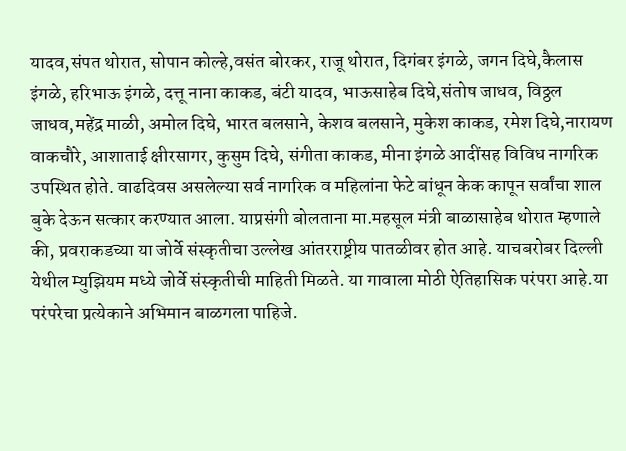यादव,संपत थोरात, सोपान कोल्हे,वसंत बोरकर, राजू थोरात, दिगंबर इंगळे, जगन दिघे,कैलास इंगळे, हरिभाऊ इंगळे, दत्तू नाना काकड, बंटी यादव, भाऊसाहेब दिघे,संतोष जाधव, विठ्ठल जाधव,महेंद्र माळी, अमोल दिघे, भारत बलसाने, केशव बलसाने, मुकेश काकड, रमेश दिघे,नारायण वाकचौरे, आशाताई क्षीरसागर, कुसुम दिघे, संगीता काकड, मीना इंगळे आदींसह विविध नागरिक उपस्थित होते. वाढदिवस असलेल्या सर्व नागरिक व महिलांना फेटे बांधून केक कापून सर्वांचा शाल बुके देऊन सत्कार करण्यात आला. याप्रसंगी बोलताना मा.महसूल मंत्री बाळासाहेब थोरात म्हणाले की, प्रवराकडच्या या जोर्वे संस्कृतीचा उल्लेख आंतरराष्ट्रीय पातळीवर होत आहे. याचबरोबर दिल्ली येथील म्युझियम मध्ये जोर्वे संस्कृतीची माहिती मिळते. या गावाला मोठी ऐतिहासिक परंपरा आहे.या परंपरेचा प्रत्येकाने अभिमान बाळगला पाहिजे.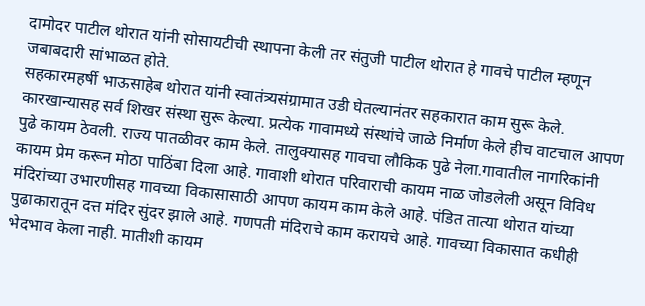दामोदर पाटील थोरात यांनी सोसायटीची स्थापना केली तर संतुजी पाटील थोरात हे गावचे पाटील म्हणून जबाबदारी सांभाळत होते.
सहकारमहर्षी भाऊसाहेब थोरात यांनी स्वातंत्र्यसंग्रामात उडी घेतल्यानंतर सहकारात काम सुरू केले. कारखान्यासह सर्व शिखर संस्था सुरू केल्या. प्रत्येक गावामध्ये संस्थांचे जाळे निर्माण केले हीच वाटचाल आपण पुढे कायम ठेवली. राज्य पातळीवर काम केले. तालुक्यासह गावचा लौकिक पुढे नेला.गावातील नागरिकांनी कायम प्रेम करून मोठा पाठिंबा दिला आहे. गावाशी थोरात परिवाराची कायम नाळ जोडलेली असून विविध मंदिरांच्या उभारणीसह गावच्या विकासासाठी आपण कायम काम केले आहे. पंडित तात्या थोरात यांच्या पुढाकारातून दत्त मंदिर सुंदर झाले आहे. गणपती मंदिराचे काम करायचे आहे. गावच्या विकासात कधीही भेदभाव केला नाही. मातीशी कायम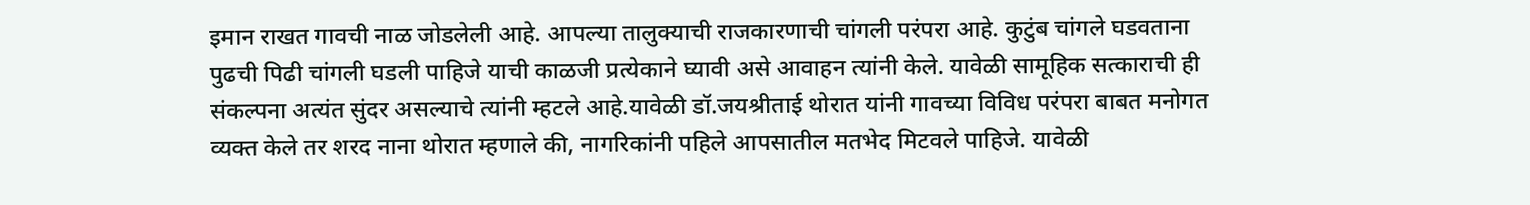इमान राखत गावची नाळ जोडलेली आहे. आपल्या तालुक्याची राजकारणाची चांगली परंपरा आहे. कुटुंब चांगले घडवताना पुढची पिढी चांगली घडली पाहिजे याची काळजी प्रत्येकाने घ्यावी असे आवाहन त्यांनी केले. यावेळी सामूहिक सत्काराची ही संकल्पना अत्यंत सुंदर असल्याचे त्यांनी म्हटले आहे.यावेळी डॉ.जयश्रीताई थोरात यांनी गावच्या विविध परंपरा बाबत मनोगत व्यक्त केले तर शरद नाना थोरात म्हणाले की, नागरिकांनी पहिले आपसातील मतभेद मिटवले पाहिजे. यावेळी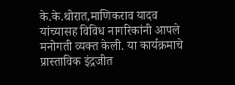के.के.थोरात,माणिकराव यादव यांच्यासह विविध नागरिकांनी आपले मनोगती व्यक्त केली. या कार्यक्रमाचे प्रास्ताविक इंद्रजीत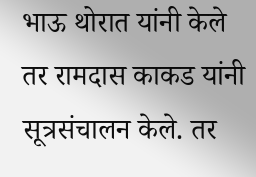भाऊ थोरात यांनी केले तर रामदास काकड यांनी सूत्रसंचालन केले. तर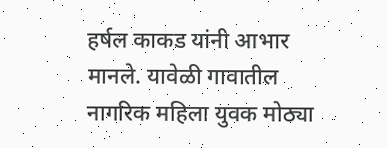हर्षल काकड यांनी आभार मानले. यावेळी गावातील नागरिक महिला युवक मोठ्या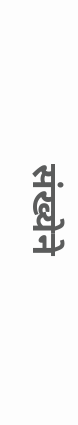संख्येने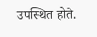उपस्थित होते.